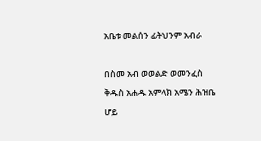አቤቱ መልሰን ፊትህንም አብራ

በስመ አብ ወወልድ ወመንፈስ ቅዱስ አሐዱ አምላክ አሜን ሕዝቤ ሆይ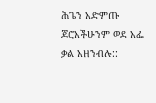ሕጌን አድምጡ ጆሮአችሁንም ወደ አፌ ቃል አዘንብሉ::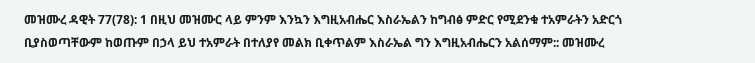መዝሙረ ዳዊት 77(78): 1 በዚህ መዝሙር ላይ ምንም እንኳን እግዚአብሔር እስራኤልን ከግብፅ ምድር የሚደንቁ ተአምራትን አድርጎ ቢያስወጣቸውም ከወጡም በኃላ ይህ ተአምራት በተለያየ መልክ ቢቀጥልም እስራኤል ግን እግዚአብሔርን አልሰማም:: መዝሙረ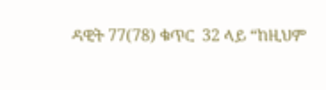ዳዊት 77(78) ቁጥር  32 ላይ “ከዚህም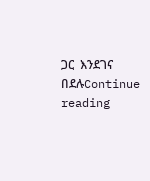ጋር  እንደገና በደሉContinue reading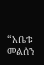“አቤቱ መልሰን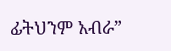ፊትህንም አብራ”